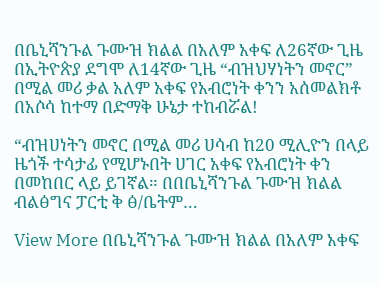በቤኒሻንጉል ጉሙዝ ክልል በአለም አቀፍ ለ26ኛው ጊዜ በኢትዮጵያ ደግሞ ለ14ኛው ጊዜ “ብዝህሃነትን መኖር” በሚል መሪ ቃል አለም አቀፍ የአብሮነት ቀንን አሰመልክቶ በአሶሳ ከተማ በድማቅ ሁኔታ ተከብሯል!

“ብዝሀነትን መኖር በሚል መሪ ሀሳብ ከ20 ሚሊዮን በላይ ዜጎች ተሳታፊ የሚሆኑበት ሀገር አቀፍ የአብሮነት ቀን በመከበር ላይ ይገኛል። በበቤኒሻንጉል ጉሙዝ ክልል ብልፅግና ፓርቲ ቅ ፅ/ቤትም…

View More በቤኒሻንጉል ጉሙዝ ክልል በአለም አቀፍ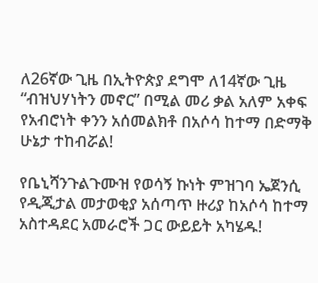ለ26ኛው ጊዜ በኢትዮጵያ ደግሞ ለ14ኛው ጊዜ “ብዝህሃነትን መኖር” በሚል መሪ ቃል አለም አቀፍ የአብሮነት ቀንን አሰመልክቶ በአሶሳ ከተማ በድማቅ ሁኔታ ተከብሯል!

የቤኒሻንጉልጉሙዝ የወሳኝ ኩነት ምዝገባ ኤጀንሲ የዲጂታል መታወቂያ አሰጣጥ ዙሪያ ከአሶሳ ከተማ አስተዳደር አመራሮች ጋር ውይይት አካሄዱ!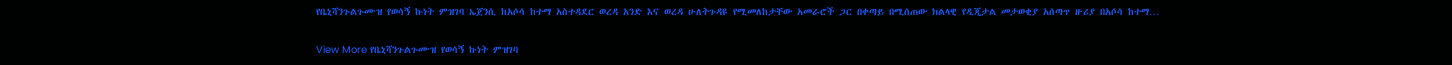የቤኒሻንጉልጉሙዝ የወሳኝ ኩነት ምዝገባ ኤጀንሲ ከአሶሳ ከተማ አስተዳደር ወረዳ አንድ እና ወረዳ ሁለትጉዳዩ የሚመለከታቸው አመራሮች ጋር በቀጣይ በሚሰጠው ክልላዊ የዲጂታል መታወቂያ አሰጣጥ ዙሪያ በአሶሳ ከተማ…

View More የቤኒሻንጉልጉሙዝ የወሳኝ ኩነት ምዝገባ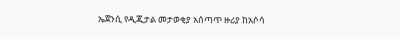ኤጀንሲ የዲጂታል መታወቂያ አሰጣጥ ዙሪያ ከአሶሳ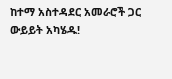ከተማ አስተዳደር አመራሮች ጋር ውይይት አካሄዱ!